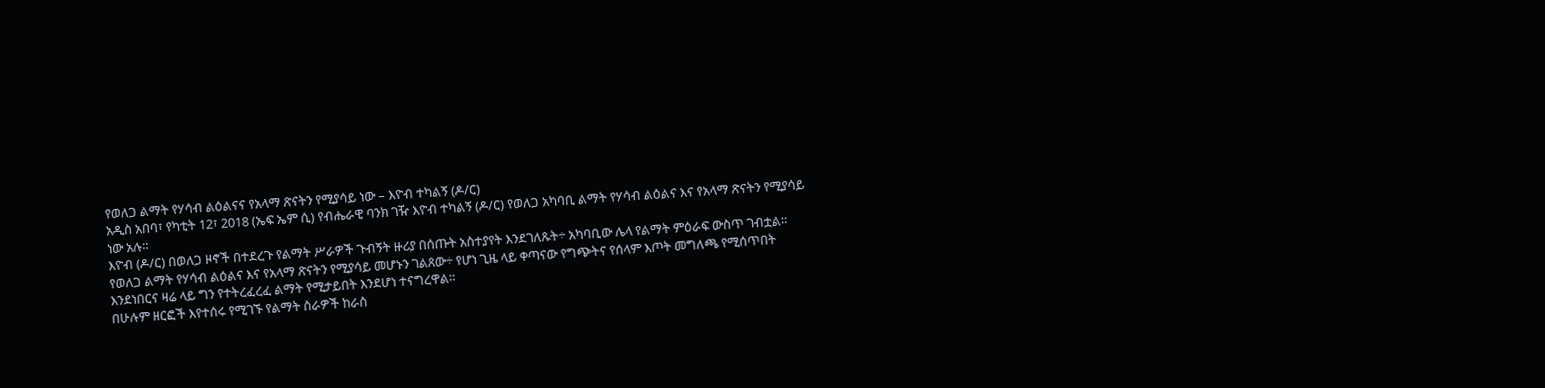የወለጋ ልማት የሃሳብ ልዕልናና የአላማ ጽናትን የሚያሳይ ነው – እዮብ ተካልኝ (ዶ/ር)
አዲስ አበባ፣ የካቲት 12፣ 2018 (ኤፍ ኤም ሲ) የብሔራዊ ባንክ ገዥ እዮብ ተካልኝ (ዶ/ር) የወለጋ አካባቢ ልማት የሃሳብ ልዕልና እና የአላማ ጽናትን የሚያሳይ ነው አሉ።
እዮብ (ዶ/ር) በወለጋ ዞኖች በተደረጉ የልማት ሥራዎች ጉብኝት ዙሪያ በሰጡት አስተያየት እንደገለጹት÷ አካባቢው ሌላ የልማት ምዕራፍ ውስጥ ገብቷል።
የወለጋ ልማት የሃሳብ ልዕልና እና የአላማ ጽናትን የሚያሳይ መሆኑን ገልጸው÷ የሆነ ጊዜ ላይ ቀጣናው የግጭትና የሰላም እጦት መግለጫ የሚሰጥበት እንደነበርና ዛሬ ላይ ግን የተትረፈረፈ ልማት የሚታይበት እንደሆነ ተናግረዋል።
በሁሉም ዘርፎች እየተሰሩ የሚገኙ የልማት ስራዎች ከራስ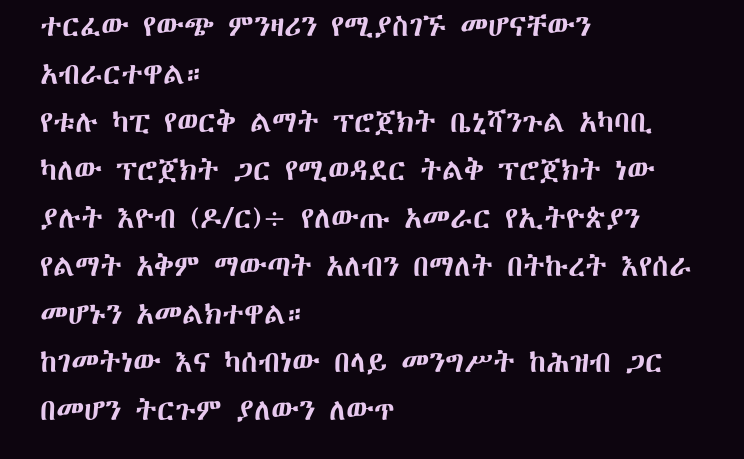ተርፈው የውጭ ምንዛሪን የሚያስገኙ መሆናቸውን አብራርተዋል።
የቱሉ ካፒ የወርቅ ልማት ፕሮጀክት ቤኒሻንጉል አካባቢ ካለው ፕሮጀክት ጋር የሚወዳደር ትልቅ ፕሮጀክት ነው ያሉት እዮብ (ዶ/ር)÷ የለውጡ አመራር የኢትዮጵያን የልማት አቅም ማውጣት አለብን በማለት በትኩረት እየሰራ መሆኑን አመልክተዋል።
ከገመትነው እና ካሰብነው በላይ መንግሥት ከሕዝብ ጋር በመሆን ትርጉም ያለውን ለውጥ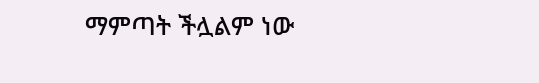ማምጣት ችሏልም ነው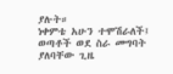ያሉት።
ነቀምቴ አሁን ተሞሽራለች፤ ወጣቶች ወደ ስራ መግባት ያለባቸው ጊዜ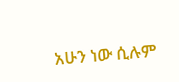አሁን ነው ሲሉም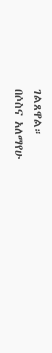ገልጸዋል።
በሶስና አለማየሁ